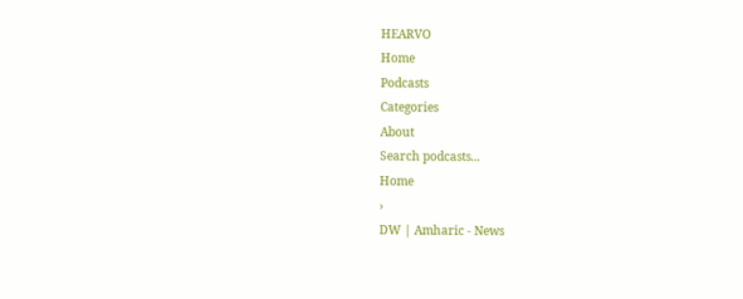HEARVO
Home
Podcasts
Categories
About
Search podcasts...
Home
›
DW | Amharic - News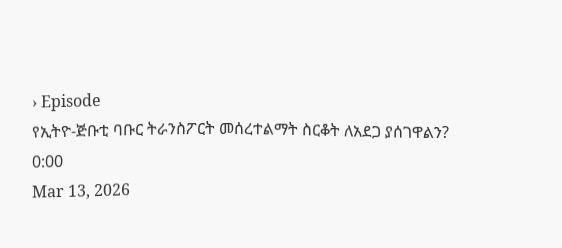› Episode
የኢትዮ-ጅቡቲ ባቡር ትራንስፖርት መሰረተልማት ስርቆት ለአደጋ ያሰገዋልን?
0:00
Mar 13, 2026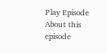Play Episode
About this episode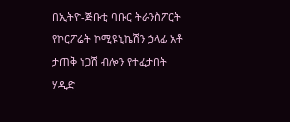በኢትዮ-ጅቡቲ ባቡር ትራንስፖርት የኮርፖሬት ኮሚዩኒኬሽን ኃላፊ አቶ ታጠቅ ነጋሽ ብሎን የተፈታበት ሃዲድ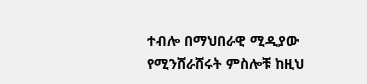ተብሎ በማህበራዊ ሚዲያው የሚንሸራሸሩት ምስሎቹ ከዚህ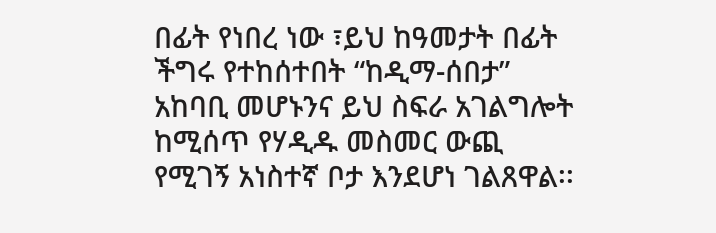በፊት የነበረ ነው ፣ይህ ከዓመታት በፊት ችግሩ የተከሰተበት “ከዲማ-ሰበታ” አከባቢ መሆኑንና ይህ ስፍራ አገልግሎት ከሚሰጥ የሃዲዱ መስመር ውጪ የሚገኝ አነስተኛ ቦታ እንደሆነ ገልጸዋል፡፡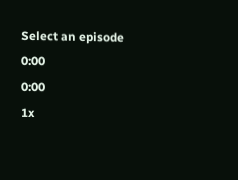Select an episode
0:00
0:00
1x